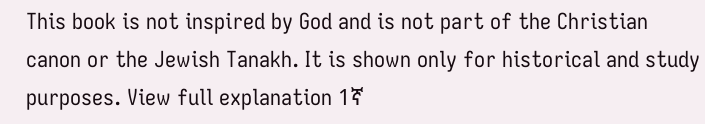This book is not inspired by God and is not part of the Christian canon or the Jewish Tanakh. It is shown only for historical and study purposes. View full explanation 1ኛ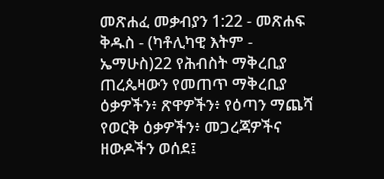መጽሐፈ መቃብያን 1:22 - መጽሐፍ ቅዱስ - (ካቶሊካዊ እትም - ኤማሁስ)22 የሕብስት ማቅረቢያ ጠረጴዛውን የመጠጥ ማቅረቢያ ዕቃዎችን፥ ጽዋዎችን፥ የዕጣን ማጨሻ የወርቅ ዕቃዎችን፥ መጋረጃዎችና ዘውዶችን ወሰደ፤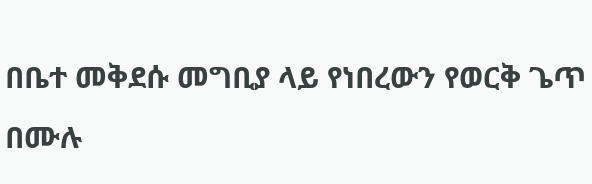በቤተ መቅደሱ መግቢያ ላይ የነበረውን የወርቅ ጌጥ በሙሉ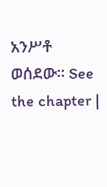አንሥቶ ወሰደው። See the chapter |